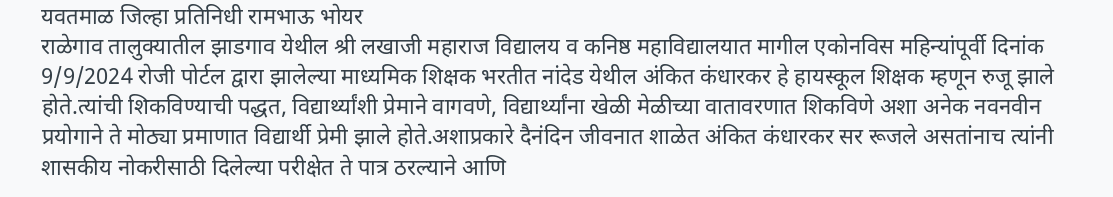यवतमाळ जिल्हा प्रतिनिधी रामभाऊ भोयर
राळेगाव तालुक्यातील झाडगाव येथील श्री लखाजी महाराज विद्यालय व कनिष्ठ महाविद्यालयात मागील एकोनविस महिन्यांपूर्वी दिनांक 9/9/2024 रोजी पोर्टल द्वारा झालेल्या माध्यमिक शिक्षक भरतीत नांदेड येथील अंकित कंधारकर हे हायस्कूल शिक्षक म्हणून रुजू झाले होते.त्यांची शिकविण्याची पद्धत, विद्यार्थ्यांशी प्रेमाने वागवणे, विद्यार्थ्यांना खेळी मेळीच्या वातावरणात शिकविणे अशा अनेक नवनवीन प्रयोगाने ते मोठ्या प्रमाणात विद्यार्थी प्रेमी झाले होते.अशाप्रकारे दैनंदिन जीवनात शाळेत अंकित कंधारकर सर रूजले असतांनाच त्यांनी शासकीय नोकरीसाठी दिलेल्या परीक्षेत ते पात्र ठरल्याने आणि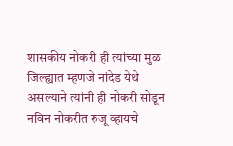शासकीय नोकरी ही त्यांच्या मुळ जिल्ह्यात म्हणजे नांदेड येथे असल्याने त्यांनी ही नोकरी सोडून नविन नोकरीत रुजू व्हायचे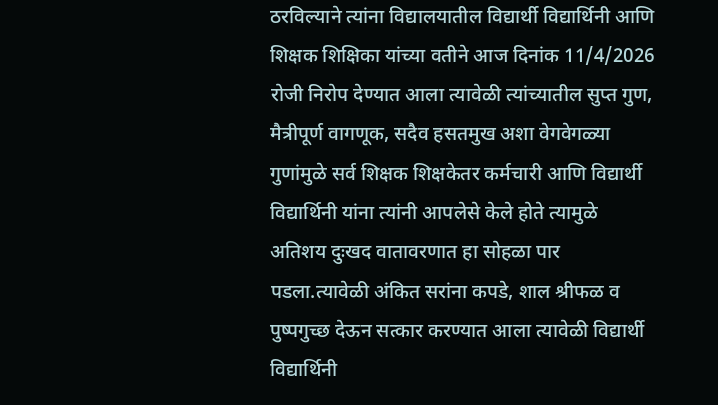ठरविल्याने त्यांना विद्यालयातील विद्यार्थी विद्यार्थिनी आणि शिक्षक शिक्षिका यांच्या वतीने आज दिनांक 11/4/2026 रोजी निरोप देण्यात आला त्यावेळी त्यांच्यातील सुप्त गुण, मैत्रीपूर्ण वागणूक, सदैव हसतमुख अशा वेगवेगळ्या गुणांमुळे सर्व शिक्षक शिक्षकेतर कर्मचारी आणि विद्यार्थी विद्यार्थिनी यांना त्यांनी आपलेसे केले होते त्यामुळे अतिशय दुःखद वातावरणात हा सोहळा पार पडला.त्यावेळी अंकित सरांना कपडे, शाल श्रीफळ व पुष्पगुच्छ देऊन सत्कार करण्यात आला त्यावेळी विद्यार्थी विद्यार्थिनी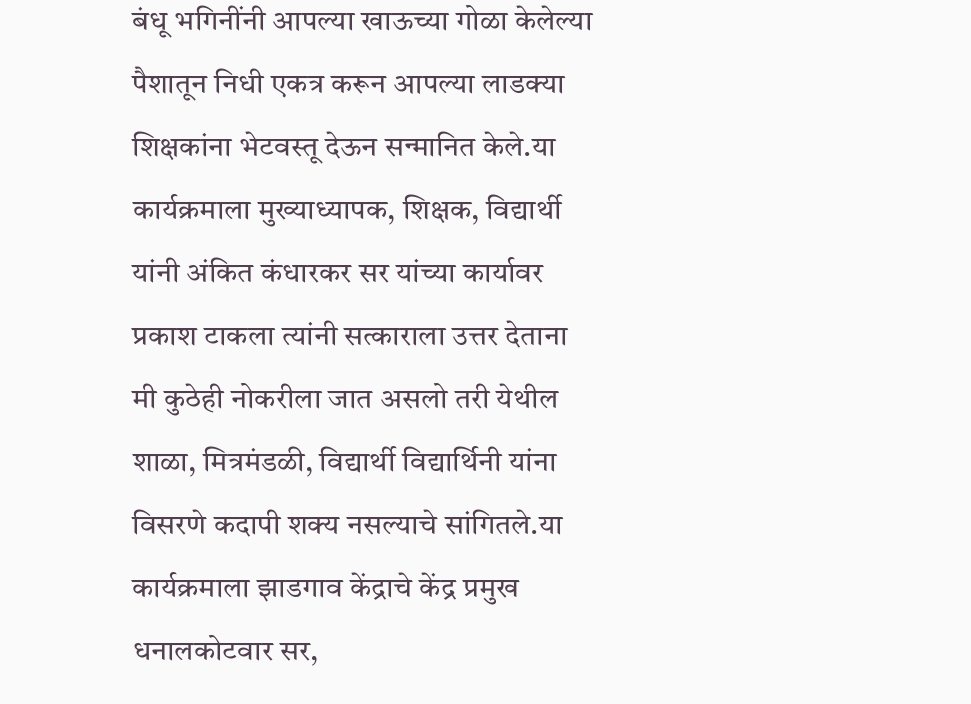बंधू भगिनींनी आपल्या खाऊच्या गोळा केलेल्या पैशातून निधी एकत्र करून आपल्या लाडक्या शिक्षकांना भेटवस्तू देऊन सन्मानित केले.या कार्यक्रमाला मुख्याध्यापक, शिक्षक, विद्यार्थी यांनी अंकित कंधारकर सर यांच्या कार्यावर प्रकाश टाकला त्यांनी सत्काराला उत्तर देताना मी कुठेही नोकरीला जात असलो तरी येथील शाळा, मित्रमंडळी, विद्यार्थी विद्यार्थिनी यांना विसरणे कदापी शक्य नसल्याचे सांगितले.या कार्यक्रमाला झाडगाव केंद्राचे केंद्र प्रमुख धनालकोटवार सर,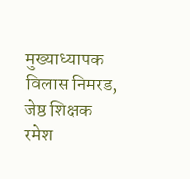मुख्याध्यापक विलास निमरड, जेष्ठ शिक्षक रमेश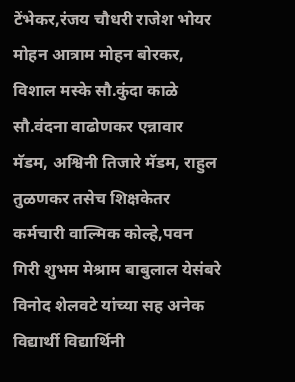टेंभेकर,रंजय चौधरी राजेश भोयर मोहन आत्राम मोहन बोरकर, विशाल मस्के सौ.कुंदा काळे सौ.वंदना वाढोणकर एन्नावार मॅडम, अश्विनी तिजारे मॅडम, राहुल तुळणकर तसेच शिक्षकेतर कर्मचारी वाल्मिक कोल्हे,पवन गिरी शुभम मेश्राम बाबुलाल येसंबरे विनोद शेलवटे यांच्या सह अनेक विद्यार्थी विद्यार्थिनी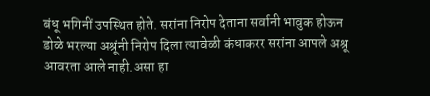बंधू भगिनीं उपस्थित होते. सरांना निरोप देताना सर्वानी भावुक होऊन डोळे भरल्या अश्रूंनी निरोप दिला त्यावेळी कंधाकरर सरांना आपले अश्रू आवरता आले नाही.असा हा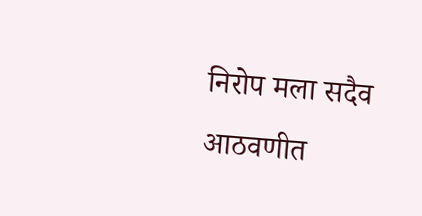निरोप मला सदैव आठवणीत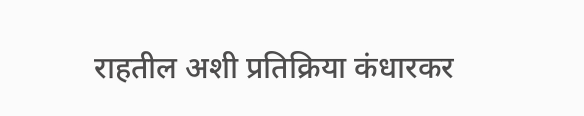राहतील अशी प्रतिक्रिया कंधारकर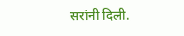सरांनी दिली.